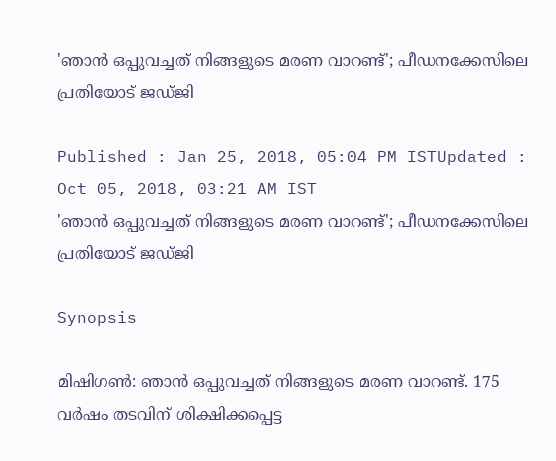'ഞാന്‍ ഒപ്പുവച്ചത് നിങ്ങളുടെ മരണ വാറണ്ട്'; പീഡനക്കേസിലെ പ്രതിയോട് ജഡ്ജി

Published : Jan 25, 2018, 05:04 PM ISTUpdated : Oct 05, 2018, 03:21 AM IST
'ഞാന്‍ ഒപ്പുവച്ചത് നിങ്ങളുടെ മരണ വാറണ്ട്'; പീഡനക്കേസിലെ പ്രതിയോട് ജഡ്ജി

Synopsis

മിഷിഗണ്‍: ഞാന്‍ ഒപ്പുവച്ചത് നിങ്ങളുടെ മരണ വാറണ്ട്. 175 വര്‍ഷം തടവിന് ശിക്ഷിക്കപ്പെട്ട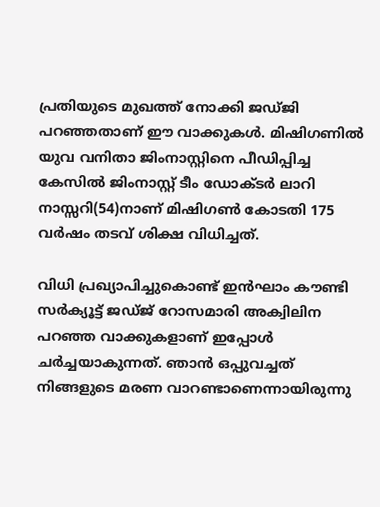പ്രതിയുടെ മുഖത്ത് നോക്കി ജഡ്ജി പറഞ്ഞതാണ് ഈ വാക്കുകള്‍. മിഷിഗണില്‍ യുവ വനിതാ ജിംനാസ്റ്റിനെ പീഡിപ്പിച്ച കേസില്‍ ജിംനാസ്റ്റ് ടീം ഡോക്ടര്‍ ലാറി നാസ്സറി(54)നാണ് മിഷിഗണ്‍ കോടതി 175 വര്‍ഷം തടവ് ശിക്ഷ വിധിച്ചത്.

വിധി പ്രഖ്യാപിച്ചുകൊണ്ട് ഇന്‍ഘാം കൗണ്ടി സര്‍ക്യൂട്ട് ജഡ്ജ് റോസമാരി അക്വിലിന പറഞ്ഞ വാക്കുകളാണ് ഇപ്പോള്‍ ചര്‍ച്ചയാകുന്നത്. ഞാന്‍ ഒപ്പുവച്ചത് നിങ്ങളുടെ മരണ വാറണ്ടാണെന്നായിരുന്നു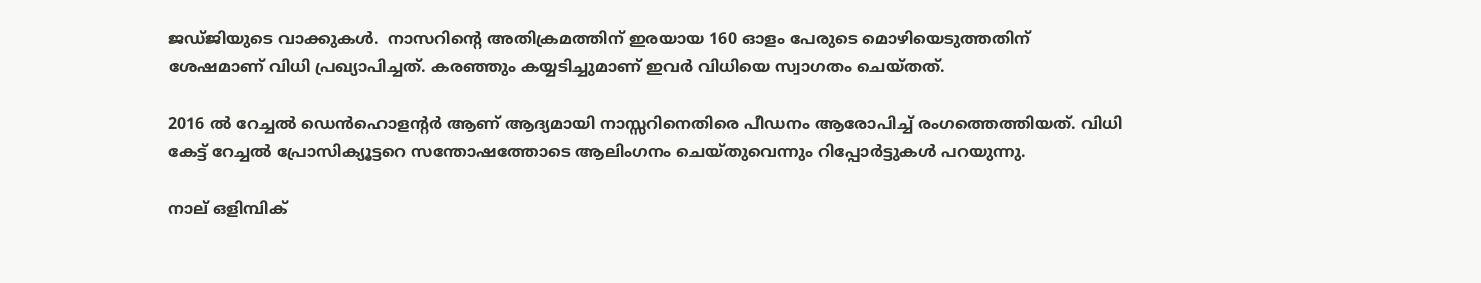ജഡ്ജിയുടെ വാക്കുകള്‍.  നാസറിന്റെ അതിക്രമത്തിന് ഇരയായ 160 ഓളം പേരുടെ മൊഴിയെടുത്തതിന് ശേഷമാണ് വിധി പ്രഖ്യാപിച്ചത്. കരഞ്ഞും കയ്യടിച്ചുമാണ് ഇവര്‍ വിധിയെ സ്വാഗതം ചെയ്തത്.

2016 ല്‍ റേച്ചല്‍ ഡെന്‍ഹൊളന്റര്‍ ആണ് ആദ്യമായി നാസ്സറിനെതിരെ പീഡനം ആരോപിച്ച് രംഗത്തെത്തിയത്. വിധി കേട്ട് റേച്ചല്‍ പ്രോസിക്യൂട്ടറെ സന്തോഷത്തോടെ ആലിംഗനം ചെയ്തുവെന്നും റിപ്പോര്‍ട്ടുകള്‍ പറയുന്നു.

നാല് ഒളിമ്പിക്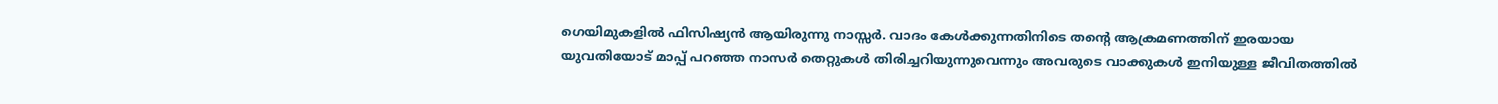ഗെയിമുകളില്‍ ഫിസിഷ്യന്‍ ആയിരുന്നു നാസ്സര്‍. വാദം കേള്‍ക്കുന്നതിനിടെ തന്റെ ആക്രമണത്തിന് ഇരയായ യുവതിയോട് മാപ്പ് പറഞ്ഞ നാസര്‍ തെറ്റുകള്‍ തിരിച്ചറിയുന്നുവെന്നും അവരുടെ വാക്കുകള്‍ ഇനിയുള്ള ജീവിതത്തില്‍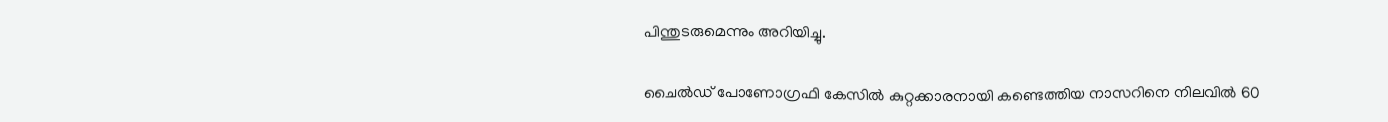പിന്തുടരുമെന്നും അറിയിച്ചു.

ചൈല്‍ഡ് പോണോഗ്രഫി കേസില്‍ കുറ്റക്കാരനായി കണ്ടെത്തിയ നാസറിനെ നിലവില്‍ 60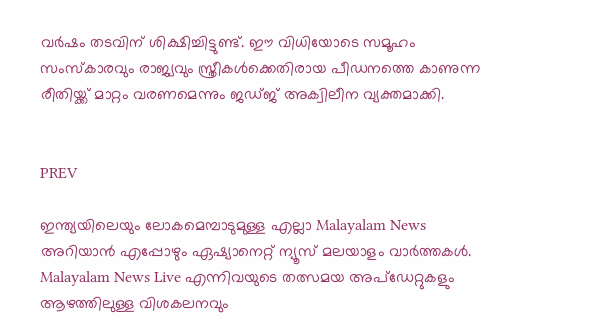വര്‍ഷം തടവിന് ശിക്ഷിച്ചിട്ടുണ്ട്. ഈ വിധിയോടെ സമൂഹം സംസ്‌കാരവും രാജ്യവും സ്ത്രീകള്‍ക്കെതിരായ പീഡനത്തെ കാണുന്ന രീതിയ്ക്ക് മാറ്റം വരണമെന്നും ജഡ്ജ് അക്വിലീന വ്യക്തമാക്കി.


PREV

ഇന്ത്യയിലെയും ലോകമെമ്പാടുമുള്ള എല്ലാ Malayalam News അറിയാൻ എപ്പോഴും ഏഷ്യാനെറ്റ് ന്യൂസ് മലയാളം വാർത്തകൾ. Malayalam News Live എന്നിവയുടെ തത്സമയ അപ്‌ഡേറ്റുകളും ആഴത്തിലുള്ള വിശകലനവും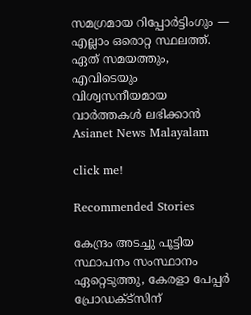സമഗ്രമായ റിപ്പോർട്ടിംഗും — എല്ലാം ഒരൊറ്റ സ്ഥലത്ത്. ഏത് സമയത്തും, എവിടെയും വിശ്വസനീയമായ വാർത്തകൾ ലഭിക്കാൻ Asianet News Malayalam

click me!

Recommended Stories

കേന്ദ്രം അടച്ചു പൂട്ടിയ സ്ഥാപനം സംസ്ഥാനം ഏറ്റെടുത്തു, കേരളാ പേപ്പർ പ്രോഡക്ട്സിന്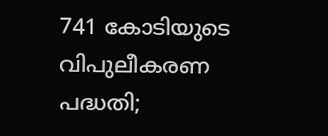741 കോടിയുടെ വിപുലീകരണ പദ്ധതി;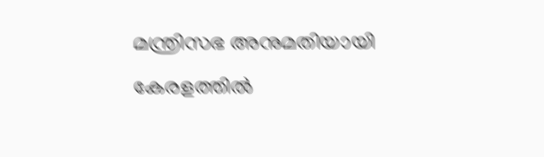മന്ത്രിസഭ അനുമതിയായി
കേരളത്തില്‍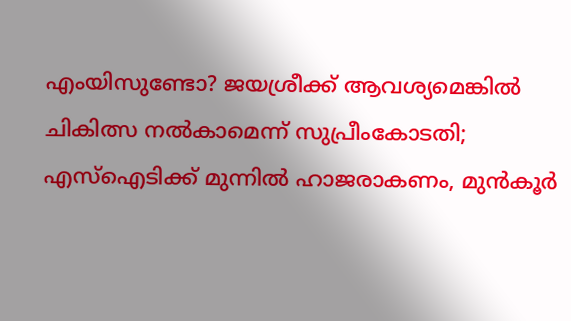എംയിസുണ്ടോ? ജയശ്രീക്ക് ആവശ്യമെങ്കില്‍ ചികിത്സ നല്‍കാമെന്ന് സുപ്രീംകോടതി; എസ്ഐടിക്ക് മുന്നിൽ ഹാജരാകണം, മുൻകൂർ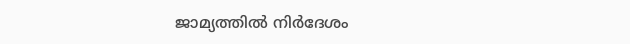ജാമ്യത്തില്‍ നിര്‍ദേശം